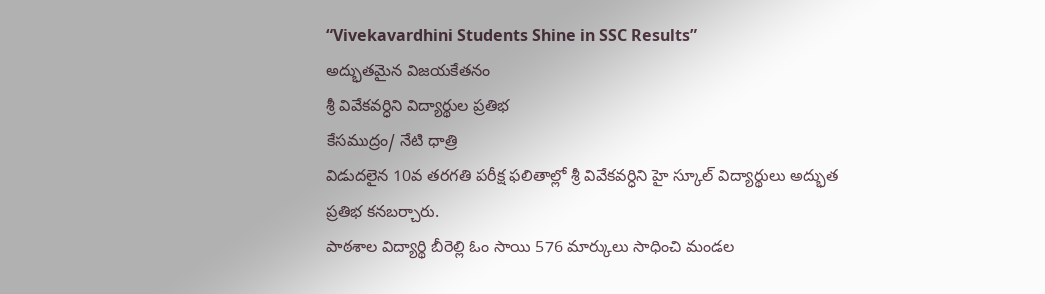“Vivekavardhini Students Shine in SSC Results”
అద్భుతమైన విజయకేతనం
శ్రీ వివేకవర్ధిని విద్యార్థుల ప్రతిభ
కేసముద్రం/ నేటి ధాత్రి
విడుదలైన 10వ తరగతి పరీక్ష ఫలితాల్లో శ్రీ వివేకవర్ధిని హై స్కూల్ విద్యార్థులు అద్భుత ప్రతిభ కనబర్చారు.
పాఠశాల విద్యార్థి బీరెల్లి ఓం సాయి 576 మార్కులు సాధించి మండల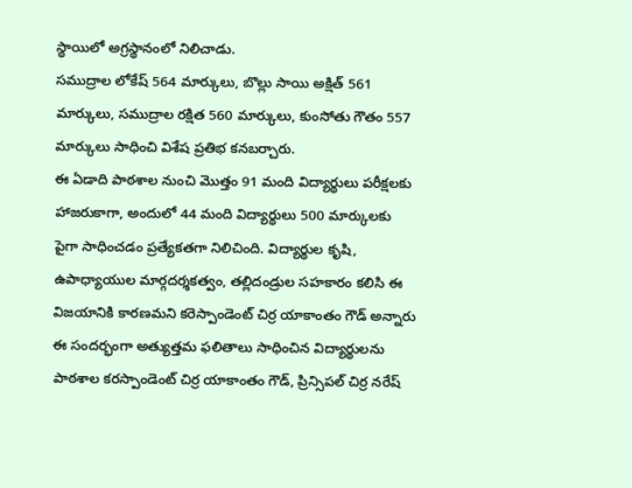స్థాయిలో అగ్రస్థానంలో నిలిచాడు.
సముద్రాల లోకేష్ 564 మార్కులు, బొల్లు సాయి అక్షిత్ 561 మార్కులు, సముద్రాల రక్షిత 560 మార్కులు, కుంసోతు గౌతం 557 మార్కులు సాధించి విశేష ప్రతిభ కనబర్చారు.
ఈ ఏడాది పాఠశాల నుంచి మొత్తం 91 మంది విద్యార్థులు పరీక్షలకు హాజరుకాగా, అందులో 44 మంది విద్యార్థులు 500 మార్కులకు పైగా సాధించడం ప్రత్యేకతగా నిలిచింది. విద్యార్థుల కృషి, ఉపాధ్యాయుల మార్గదర్శకత్వం, తల్లిదండ్రుల సహకారం కలిసి ఈ విజయానికి కారణమని కరెస్పాండెంట్ చిర్ర యాకాంతం గౌడ్ అన్నారు
ఈ సందర్భంగా అత్యుత్తమ ఫలితాలు సాధించిన విద్యార్థులను పాఠశాల కరస్పాండెంట్ చిర్ర యాకాంతం గౌడ్, ప్రిన్సిపల్ చిర్ర నరేష్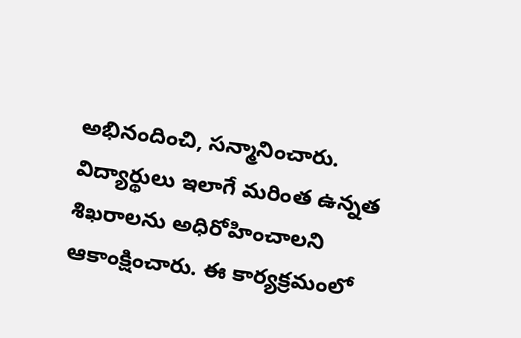అభినందించి, సన్మానించారు. విద్యార్థులు ఇలాగే మరింత ఉన్నత శిఖరాలను అధిరోహించాలని ఆకాంక్షించారు. ఈ కార్యక్రమంలో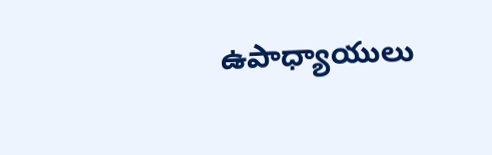ఉపాధ్యాయులు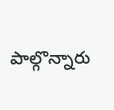పాల్గొన్నారు